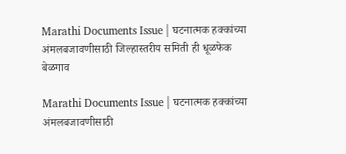Marathi Documents Issue | घटनात्मक हक्कांच्या अंमलबजावणीसाठी जिल्हास्तरीय समिती ही धूळफेक
बेळगाव

Marathi Documents Issue | घटनात्मक हक्कांच्या अंमलबजावणीसाठी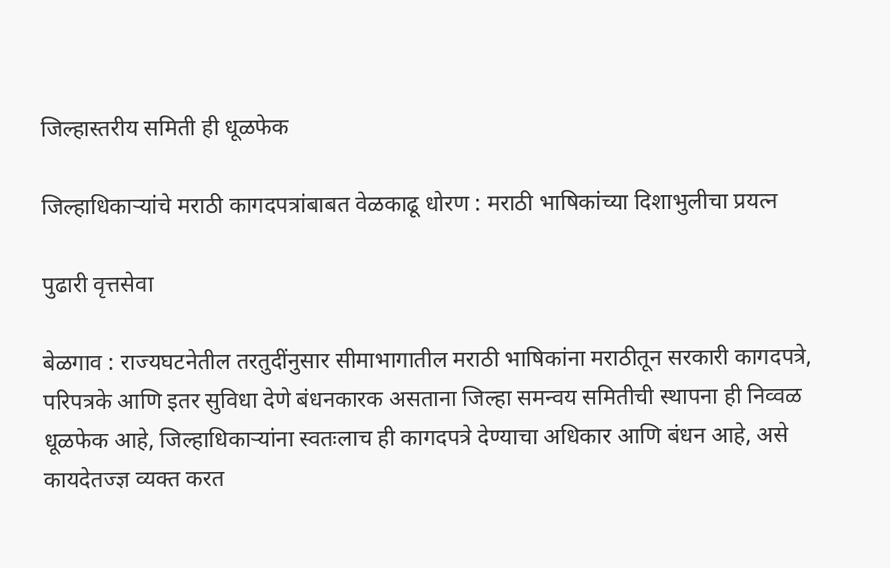जिल्हास्तरीय समिती ही धूळफेक

जिल्हाधिकाऱ्यांचे मराठी कागदपत्रांबाबत वेळकाढू धोरण : मराठी भाषिकांच्या दिशाभुलीचा प्रयत्न

पुढारी वृत्तसेवा

बेळगाव : राज्यघटनेतील तरतुदींनुसार सीमाभागातील मराठी भाषिकांना मराठीतून सरकारी कागदपत्रे, परिपत्रके आणि इतर सुविधा देणे बंधनकारक असताना जिल्हा समन्वय समितीची स्थापना ही निव्वळ धूळफेक आहे, जिल्हाधिकाऱ्यांना स्वतःलाच ही कागदपत्रे देण्याचा अधिकार आणि बंधन आहे, असे कायदेतज्ज्ञ व्यक्त करत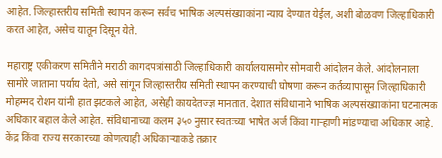आहेत. जिल्हास्तरीय समिती स्थापन करून सर्वच भाषिक अल्पसंख्याकांना न्याय देण्यात येईल, अशी बोळवण जिल्हाधिकारी करत आहेत, असेच यातून दिसून येते.

महाराष्ट्र एकीकरण समितीने मराठी कागदपत्रांसाठी जिल्हाधिकारी कार्यालयासमोर सोमवारी आंदोलन केले. आंदोलनाला सामोरे जाताना पर्याय देतो, असे सांगून जिल्हास्तरीय समिती स्थापन करण्याची घोषणा करून कर्तव्यापासून जिल्हाधिकारी मोहम्मद रोशन यांनी हात झटकले आहेत, असेही कायदेतज्ज्ञ मानतात. देशात संविधानाने भाषिक अल्पसंख्याकांना घटनात्मक अधिकार बहाल केले आहेत. संविधानाच्या कलम ३५० नुसार स्वतःच्या भाषेत अर्ज किंवा गाऱ्हाणी मांडण्याचा अधिकार आहे. केंद्र किंवा राज्य सरकारच्या कोणत्याही अधिकाऱ्याकडे तक्रार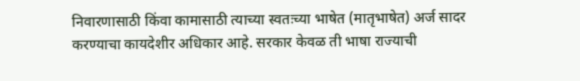निवारणासाठी किंवा कामासाठी त्याच्या स्वतःच्या भाषेत (मातृभाषेत) अर्ज सादर करण्याचा कायदेशीर अधिकार आहे. सरकार केवळ ती भाषा राज्याची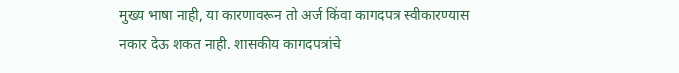मुख्य भाषा नाही, या कारणावरून तो अर्ज किंवा कागदपत्र स्वीकारण्यास नकार देऊ शकत नाही. शासकीय कागदपत्रांचे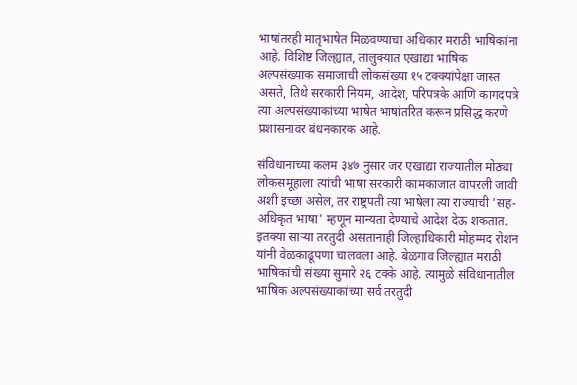भाषांतरही मातृभाषेत मिळवण्याचा अधिकार मराठी भाषिकांना आहे. विशिष्ट जिल्ह्यात, तालुक्यात एखाद्या भाषिक अल्पसंख्याक समाजाची लोकसंख्या १५ टक्क्यांपेक्षा जास्त असते, तिथे सरकारी नियम, आदेश, परिपत्रके आणि कागदपत्रे त्या अल्पसंख्याकांच्या भाषेत भाषांतरित करून प्रसिद्ध करणे प्रशासनावर बंधनकारक आहे.

संविधानाच्या कलम ३४७ नुसार जर एखाद्या राज्यातील मोठ्या लोकसमूहाला त्यांची भाषा सरकारी कामकाजात वापरली जावी अशी इच्छा असेल, तर राष्ट्रपती त्या भाषेला त्या राज्याची 'सह-अधिकृत भाषा' म्हणून मान्यता देण्याचे आदेश देऊ शकतात. इतक्या साऱ्या तरतुदी असतानाही जिल्हाधिकारी मोहम्मद रोशन यांनी वेळकाढूपणा चालवला आहे. बेळगाव जिल्ह्यात मराठी भाषिकांची संख्या सुमारे २६ टक्के आहे. त्यामुळे संविधानातील भाषिक अल्पसंख्याकांच्या सर्व तरतुदी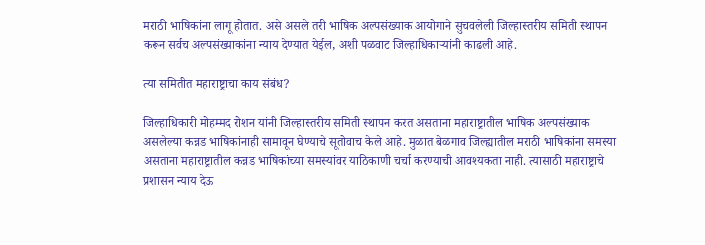मराठी भाषिकांना लागू होतात. असे असले तरी भाषिक अल्पसंख्याक आयोगाने सुचवलेली जिल्हास्तरीय समिती स्थापन करून सर्वच अल्पसंख्याकांना न्याय देण्यात येईल, अशी पळवाट जिल्हाधिकाऱ्यांनी काढली आहे.

त्या समितीत महाराष्ट्राचा काय संबंध?

जिल्हाधिकारी मोहम्मद रोशन यांनी जिल्हास्तरीय समिती स्थापन करत असताना महाराष्ट्रातील भाषिक अल्पसंख्याक असलेल्या कन्नड भाषिकांनाही सामावून घेण्याचे सूतोवाच केले आहे. मुळात बेळगाव जिल्ह्यातील मराठी भाषिकांना समस्या असताना महाराष्ट्रातील कन्नड भाषिकांच्या समस्यांवर याठिकाणी चर्चा करण्याची आवश्यकता नाही. त्यासाठी महाराष्ट्राचे प्रशासन न्याय देऊ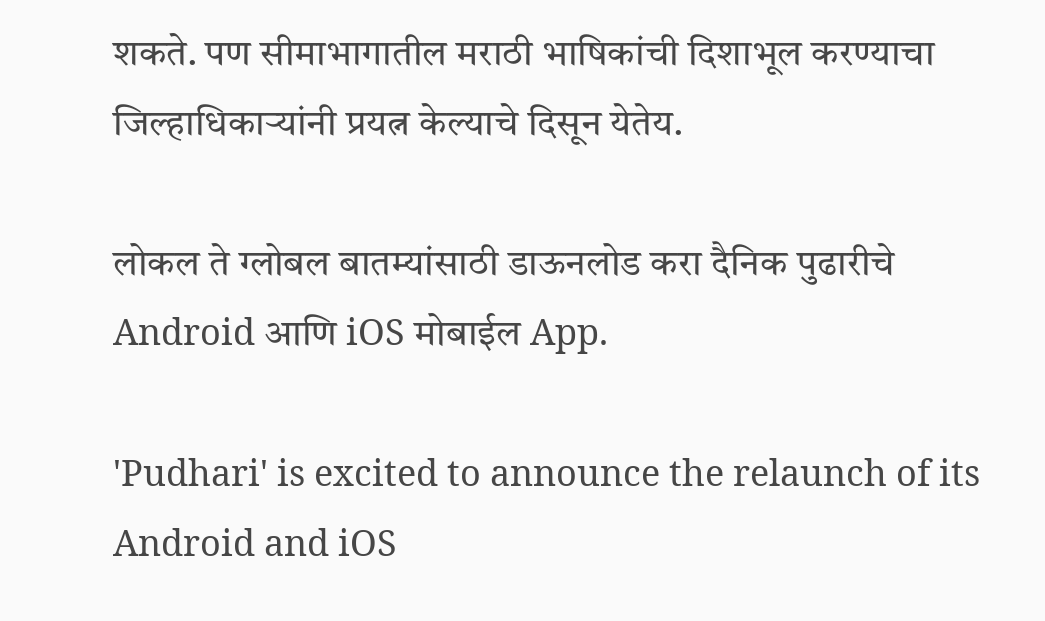शकते. पण सीमाभागातील मराठी भाषिकांची दिशाभूल करण्याचा जिल्हाधिकाऱ्यांनी प्रयत्न केल्याचे दिसून येतेय.

लोकल ते ग्लोबल बातम्यांसाठी डाऊनलोड करा दैनिक पुढारीचे Android आणि iOS मोबाईल App.

'Pudhari' is excited to announce the relaunch of its Android and iOS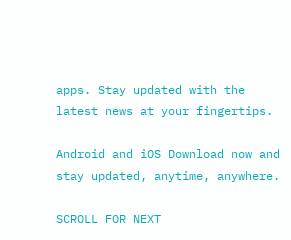apps. Stay updated with the latest news at your fingertips.

Android and iOS Download now and stay updated, anytime, anywhere.

SCROLL FOR NEXT